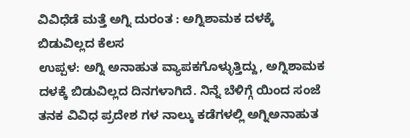ವಿವಿಧೆಡೆ ಮತ್ತೆ ಅಗ್ನಿ ದುರಂತ : ಅಗ್ನಿಶಾಮಕ ದಳಕ್ಕೆ ಬಿಡುವಿಲ್ಲದ ಕೆಲಸ
ಉಪ್ಪಳ: ಅಗ್ನಿ ಅನಾಹುತ ವ್ಯಾಪಕಗೊಳ್ಳುತ್ತಿದ್ದು, ಅಗ್ನಿಶಾಮಕ ದಳಕ್ಕೆ ಬಿಡುವಿಲ್ಲದ ದಿನಗಳಾಗಿದೆ. ನಿನ್ನೆ ಬೆಳಿಗ್ಗೆ ಯಿಂದ ಸಂಜೆ ತನಕ ವಿವಿಧ ಪ್ರದೇಶ ಗಳ ನಾಲ್ಕು ಕಡೆಗಳಲ್ಲಿ ಅಗ್ನಿಅನಾಹುತ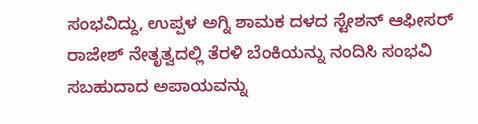ಸಂಭವಿದ್ದು, ಉಪ್ಪಳ ಅಗ್ನಿ ಶಾಮಕ ದಳದ ಸ್ಟೇಶನ್ ಆಫೀಸರ್ ರಾಜೇಶ್ ನೇತೃತ್ವದಲ್ಲಿ ತೆರಳಿ ಬೆಂಕಿಯನ್ನು ನಂದಿಸಿ ಸಂಭವಿ ಸಬಹುದಾದ ಅಪಾಯವನ್ನು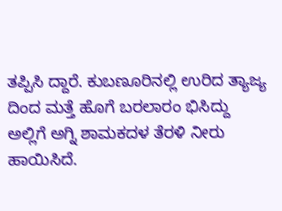ತಪ್ಪಿಸಿ ದ್ದಾರೆ. ಕುಬಣೂರಿನಲ್ಲಿ ಉರಿದ ತ್ಯಾಜ್ಯ ದಿಂದ ಮತ್ತೆ ಹೊಗೆ ಬರಲಾರಂ ಭಿಸಿದ್ದು ಅಲ್ಲಿಗೆ ಅಗ್ನಿ ಶಾಮಕದಳ ತೆರಳಿ ನೀರು ಹಾಯಿಸಿದೆ.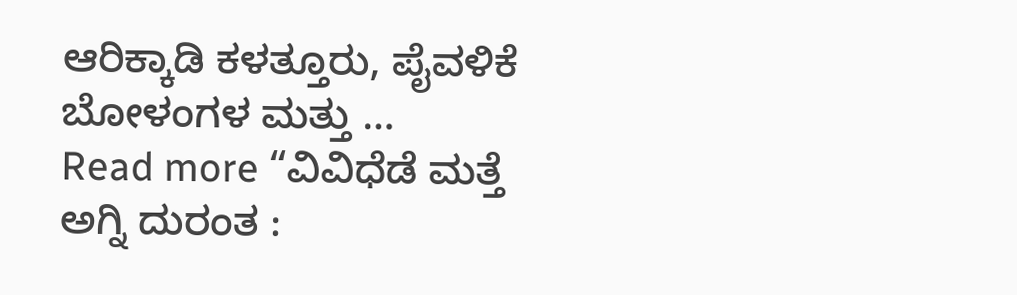ಆರಿಕ್ಕಾಡಿ ಕಳತ್ತೂರು, ಪೈವಳಿಕೆ ಬೋಳಂಗಳ ಮತ್ತು …
Read more “ವಿವಿಧೆಡೆ ಮತ್ತೆ ಅಗ್ನಿ ದುರಂತ :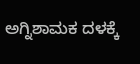ಅಗ್ನಿಶಾಮಕ ದಳಕ್ಕೆ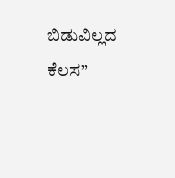ಬಿಡುವಿಲ್ಲದ ಕೆಲಸ”